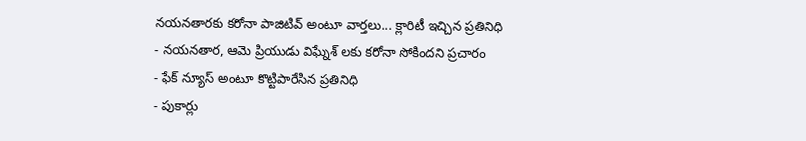నయనతారకు కరోనా పాజిటివ్ అంటూ వార్తలు... క్లారిటీ ఇచ్చిన ప్రతినిధి
- నయనతార, ఆమె ప్రియుడు విఘ్నేశ్ లకు కరోనా సోకిందని ప్రచారం
- ఫేక్ న్యూస్ అంటూ కొట్టిపారేసిన ప్రతినిధి
- పుకార్లు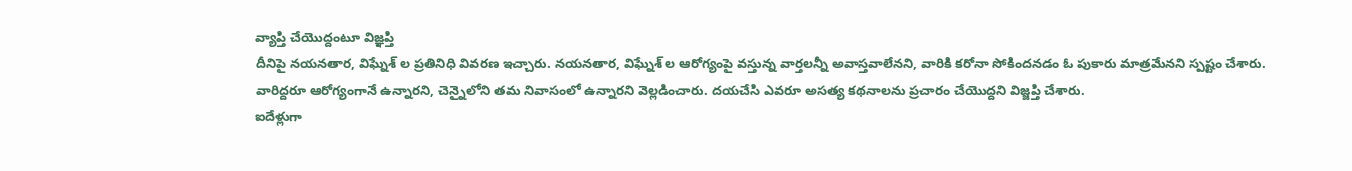వ్యాప్తి చేయొద్దంటూ విజ్ఞప్తి
దీనిపై నయనతార, విఘ్నేశ్ ల ప్రతినిధి వివరణ ఇచ్చారు. నయనతార, విఘ్నేశ్ ల ఆరోగ్యంపై వస్తున్న వార్తలన్నీ అవాస్తవాలేనని, వారికి కరోనా సోకిందనడం ఓ పుకారు మాత్రమేనని స్పష్టం చేశారు. వారిద్దరూ ఆరోగ్యంగానే ఉన్నారని, చెన్నైలోని తమ నివాసంలో ఉన్నారని వెల్లడించారు. దయచేసి ఎవరూ అసత్య కథనాలను ప్రచారం చేయొద్దని విజ్జప్తి చేశారు.
ఐదేళ్లుగా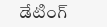డేటింగ్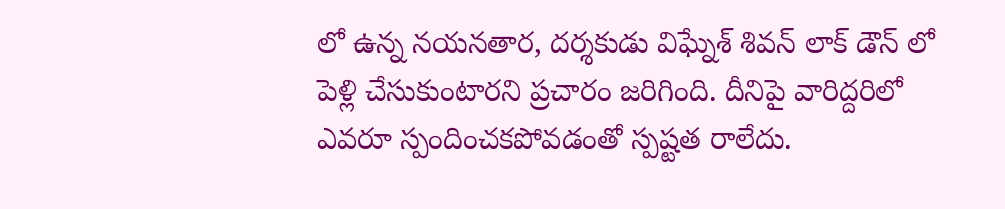లో ఉన్న నయనతార, దర్శకుడు విఘ్నేశ్ శివన్ లాక్ డౌన్ లో పెళ్లి చేసుకుంటారని ప్రచారం జరిగింది. దీనిపై వారిద్దరిలో ఎవరూ స్పందించకపోవడంతో స్పష్టత రాలేదు.